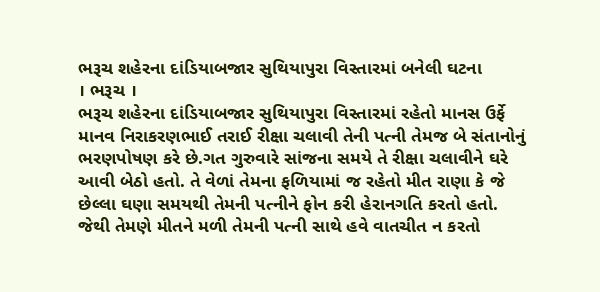ભરૂચ શહેરના દાંડિયાબજાર સુથિયાપુરા વિસ્તારમાં બનેલી ઘટના
। ભરૂચ ।
ભરૂચ શહેરના દાંડિયાબજાર સુથિયાપુરા વિસ્તારમાં રહેતો માનસ ઉર્ફે માનવ નિરાકરણભાઈ તરાઈ રીક્ષા ચલાવી તેની પત્ની તેમજ બે સંતાનોનું ભરણપોષણ કરે છે.ગત ગુરુવારે સાંજના સમયે તે રીક્ષા ચલાવીને ઘરે આવી બેઠો હતો. તે વેળાં તેમના ફળિયામાં જ રહેતો મીત રાણા કે જે છેલ્લા ઘણા સમયથી તેમની પત્નીને ફોન કરી હેરાનગતિ કરતો હતો. જેથી તેમણે મીતને મળી તેમની પત્ની સાથે હવે વાતચીત ન કરતો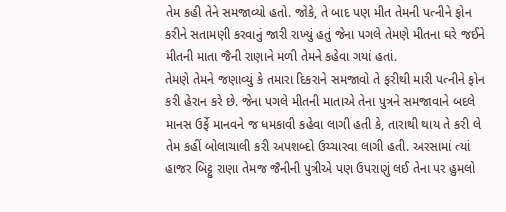તેમ કહી તેને સમજાવ્યો હતો. જોકે, તે બાદ પણ મીત તેમની પત્નીને ફોન કરીને સતામણી કરવાનું જારી રાખ્યું હતું જેના પગલે તેમણે મીતના ઘરે જઈને મીતની માતા જૈની રાણાને મળી તેમને કહેવા ગયાં હતાં.
તેમણે તેમને જણાવ્યું કે તમારા દિકરાને સમજાવો તે ફરીથી મારી પત્નીને ફોન કરી હેરાન કરે છે. જેના પગલે મીતની માતાએ તેના પુત્રને સમજાવાને બદલે માનસ ઉર્ફે માનવને જ ધમકાવી કહેવા લાગી હતી કે, તારાથી થાય તે કરી લે તેમ કહીં બોલાચાલી કરી અપશબ્દો ઉચ્ચારવા લાગી હતી. અરસામાં ત્યાં હાજર બિટ્ટુ રાણા તેમજ જૈનીની પુત્રીએ પણ ઉપરાણું લઈ તેના પર હુમલો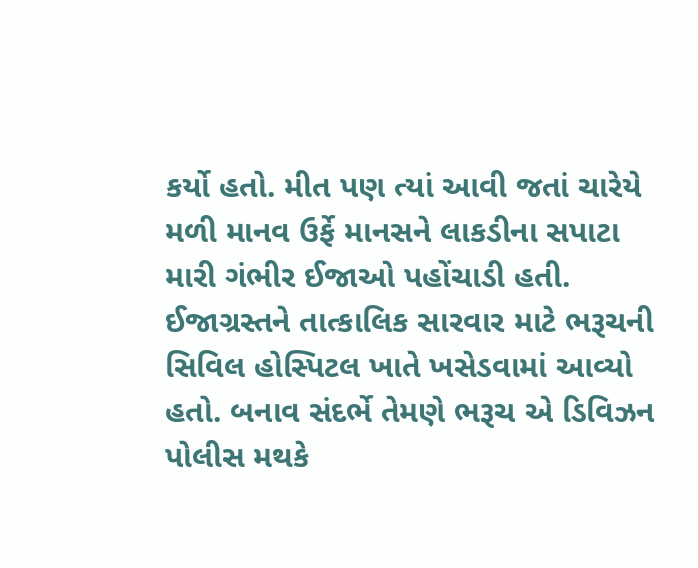કર્યો હતો. મીત પણ ત્યાં આવી જતાં ચારેયે મળી માનવ ઉર્ફે માનસને લાકડીના સપાટા મારી ગંભીર ઈજાઓ પહોંચાડી હતી. ઈજાગ્રસ્તને તાત્કાલિક સારવાર માટે ભરૂચની સિવિલ હોસ્પિટલ ખાતે ખસેડવામાં આવ્યો હતો. બનાવ સંદર્ભે તેમણે ભરૂચ એ ડિવિઝન પોલીસ મથકે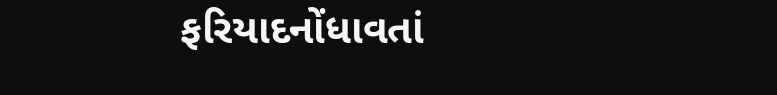ફરિયાદનોંધાવતાં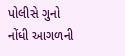પોલીસે ગુનો નોંધી આગળની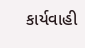કાર્યવાહી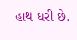હાથ ધરી છે.